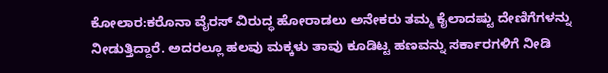ಕೋಲಾರ:ಕರೊನಾ ವೈರಸ್ ವಿರುದ್ಧ ಹೋರಾಡಲು ಅನೇಕರು ತಮ್ಮ ಕೈಲಾದಷ್ಟು ದೇಣಿಗೆಗಳನ್ನು ನೀಡುತ್ತಿದ್ದಾರೆ. ಅದರಲ್ಲೂ ಹಲವು ಮಕ್ಕಳು ತಾವು ಕೂಡಿಟ್ಟ ಹಣವನ್ನು ಸರ್ಕಾರಗಳಿಗೆ ನೀಡಿ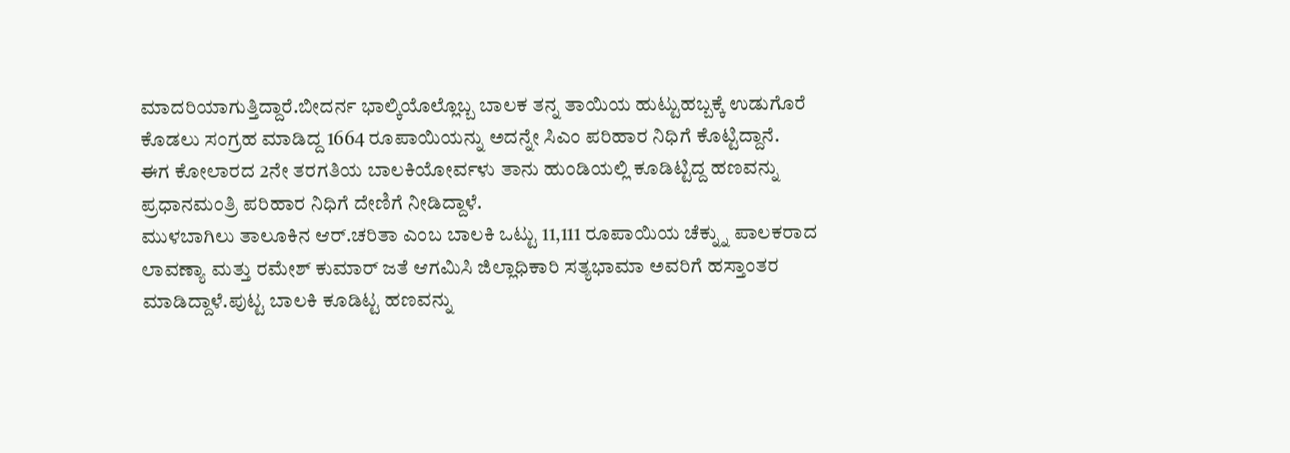ಮಾದರಿಯಾಗುತ್ತಿದ್ದಾರೆ.ಬೀದರ್ನ ಭಾಲ್ಕಿಯೊಲ್ಲೊಬ್ಬ ಬಾಲಕ ತನ್ನ ತಾಯಿಯ ಹುಟ್ಟುಹಬ್ಬಕ್ಕೆ ಉಡುಗೊರೆ ಕೊಡಲು ಸಂಗ್ರಹ ಮಾಡಿದ್ದ 1664 ರೂಪಾಯಿಯನ್ನು ಅದನ್ನೇ ಸಿಎಂ ಪರಿಹಾರ ನಿಧಿಗೆ ಕೊಟ್ಟಿದ್ದಾನೆ.
ಈಗ ಕೋಲಾರದ 2ನೇ ತರಗತಿಯ ಬಾಲಕಿಯೋರ್ವಳು ತಾನು ಹುಂಡಿಯಲ್ಲಿ ಕೂಡಿಟ್ಟಿದ್ದ ಹಣವನ್ನು ಪ್ರಧಾನಮಂತ್ರಿ ಪರಿಹಾರ ನಿಧಿಗೆ ದೇಣಿಗೆ ನೀಡಿದ್ದಾಳೆ.
ಮುಳಬಾಗಿಲು ತಾಲೂಕಿನ ಆರ್.ಚರಿತಾ ಎಂಬ ಬಾಲಕಿ ಒಟ್ಟು 11,111 ರೂಪಾಯಿಯ ಚೆಕ್ನ್ನು ಪಾಲಕರಾದ ಲಾವಣ್ಯಾ ಮತ್ತು ರಮೇಶ್ ಕುಮಾರ್ ಜತೆ ಆಗಮಿಸಿ ಜಿಲ್ಲಾಧಿಕಾರಿ ಸತ್ಯಭಾಮಾ ಅವರಿಗೆ ಹಸ್ತಾಂತರ ಮಾಡಿದ್ದಾಳೆ.ಪುಟ್ಟ ಬಾಲಕಿ ಕೂಡಿಟ್ಟ ಹಣವನ್ನು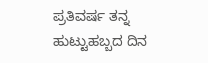ಪ್ರತಿವರ್ಷ ತನ್ನ ಹುಟ್ಟುಹಬ್ಬದ ದಿನ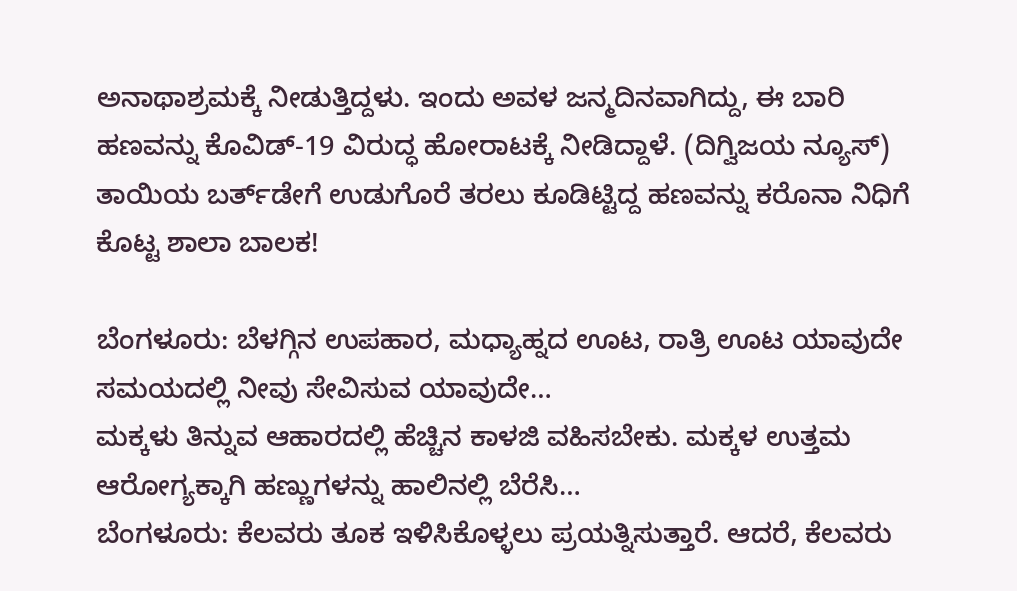ಅನಾಥಾಶ್ರಮಕ್ಕೆ ನೀಡುತ್ತಿದ್ದಳು. ಇಂದು ಅವಳ ಜನ್ಮದಿನವಾಗಿದ್ದು, ಈ ಬಾರಿ ಹಣವನ್ನು ಕೊವಿಡ್-19 ವಿರುದ್ಧ ಹೋರಾಟಕ್ಕೆ ನೀಡಿದ್ದಾಳೆ. (ದಿಗ್ವಿಜಯ ನ್ಯೂಸ್)
ತಾಯಿಯ ಬರ್ತ್‌ಡೇಗೆ ಉಡುಗೊರೆ ತರಲು ಕೂಡಿಟ್ಟಿದ್ದ ಹಣವನ್ನು ಕರೊನಾ ನಿಧಿಗೆ ಕೊಟ್ಟ ಶಾಲಾ ಬಾಲಕ!

ಬೆಂಗಳೂರು: ಬೆಳಗ್ಗಿನ ಉಪಹಾರ, ಮಧ್ಯಾಹ್ನದ ಊಟ, ರಾತ್ರಿ ಊಟ ಯಾವುದೇ ಸಮಯದಲ್ಲಿ ನೀವು ಸೇವಿಸುವ ಯಾವುದೇ…
ಮಕ್ಕಳು ತಿನ್ನುವ ಆಹಾರದಲ್ಲಿ ಹೆಚ್ಚಿನ ಕಾಳಜಿ ವಹಿಸಬೇಕು. ಮಕ್ಕಳ ಉತ್ತಮ ಆರೋಗ್ಯಕ್ಕಾಗಿ ಹಣ್ಣುಗಳನ್ನು ಹಾಲಿನಲ್ಲಿ ಬೆರೆಸಿ…
ಬೆಂಗಳೂರು: ಕೆಲವರು ತೂಕ ಇಳಿಸಿಕೊಳ್ಳಲು ಪ್ರಯತ್ನಿಸುತ್ತಾರೆ. ಆದರೆ, ಕೆಲವರು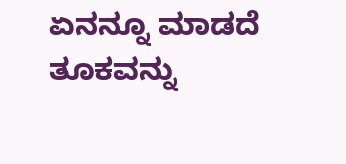ಏನನ್ನೂ ಮಾಡದೆ ತೂಕವನ್ನು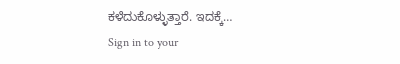ಕಳೆದುಕೊಳ್ಳುತ್ತಾರೆ. ಇದಕ್ಕೆ…
Sign in to your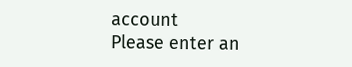account
Please enter an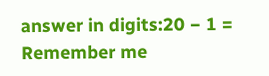answer in digits:20 − 1 =
Remember me